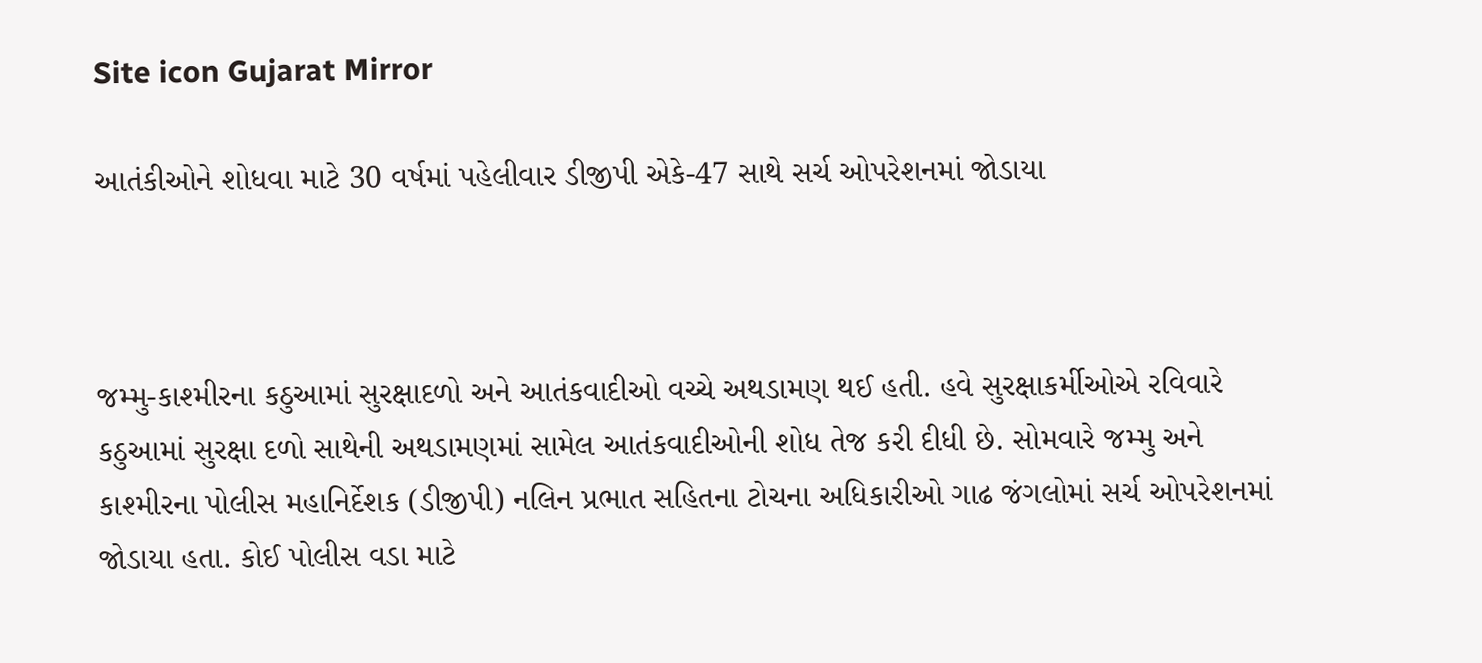Site icon Gujarat Mirror

આતંકીઓને શોધવા માટે 30 વર્ષમાં પહેલીવાર ડીજીપી એકે-47 સાથે સર્ચ ઓપરેશનમાં જોડાયા



જમ્મુ-કાશ્મીરના કઠુઆમાં સુરક્ષાદળો અને આતંકવાદીઓ વચ્ચે અથડામણ થઈ હતી. હવે સુરક્ષાકર્મીઓએ રવિવારે કઠુઆમાં સુરક્ષા દળો સાથેની અથડામણમાં સામેલ આતંકવાદીઓની શોધ તેજ કરી દીધી છે. સોમવારે જમ્મુ અને કાશ્મીરના પોલીસ મહાનિર્દેશક (ડીજીપી) નલિન પ્રભાત સહિતના ટોચના અધિકારીઓ ગાઢ જંગલોમાં સર્ચ ઓપરેશનમાં જોડાયા હતા. કોઈ પોલીસ વડા માટે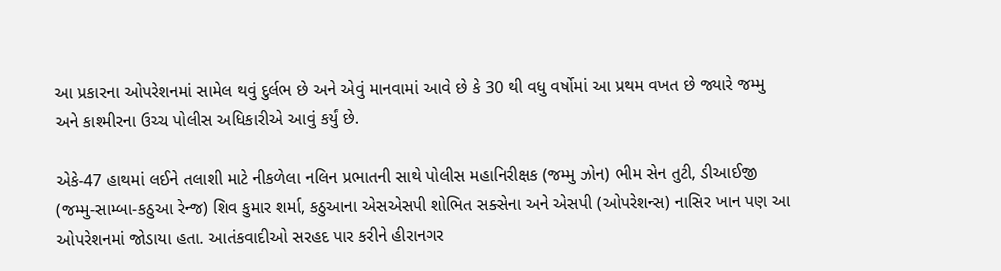આ પ્રકારના ઓપરેશનમાં સામેલ થવું દુર્લભ છે અને એવું માનવામાં આવે છે કે 30 થી વધુ વર્ષોમાં આ પ્રથમ વખત છે જ્યારે જમ્મુ અને કાશ્મીરના ઉચ્ચ પોલીસ અધિકારીએ આવું કર્યું છે.

એકે-47 હાથમાં લઈને તલાશી માટે નીકળેલા નલિન પ્રભાતની સાથે પોલીસ મહાનિરીક્ષક (જમ્મુ ઝોન) ભીમ સેન તુટી, ડીઆઈજી (જમ્મુ-સામ્બા-કઠુઆ રેન્જ) શિવ કુમાર શર્મા, કઠુઆના એસએસપી શોભિત સક્સેના અને એસપી (ઓપરેશન્સ) નાસિર ખાન પણ આ ઓપરેશનમાં જોડાયા હતા. આતંકવાદીઓ સરહદ પાર કરીને હીરાનગર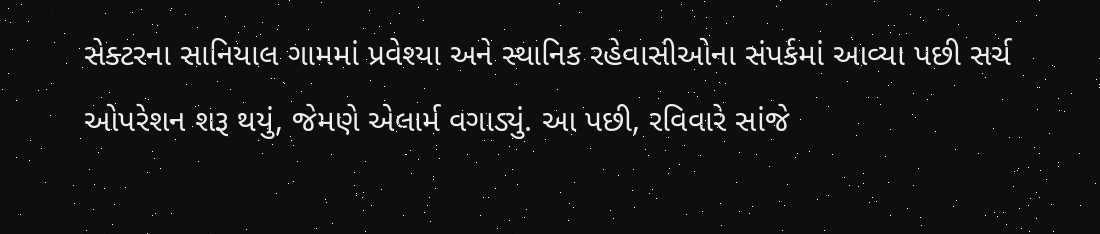સેક્ટરના સાનિયાલ ગામમાં પ્રવેશ્યા અને સ્થાનિક રહેવાસીઓના સંપર્કમાં આવ્યા પછી સર્ચ ઓપરેશન શરૂ થયું, જેમણે એલાર્મ વગાડ્યું. આ પછી, રવિવારે સાંજે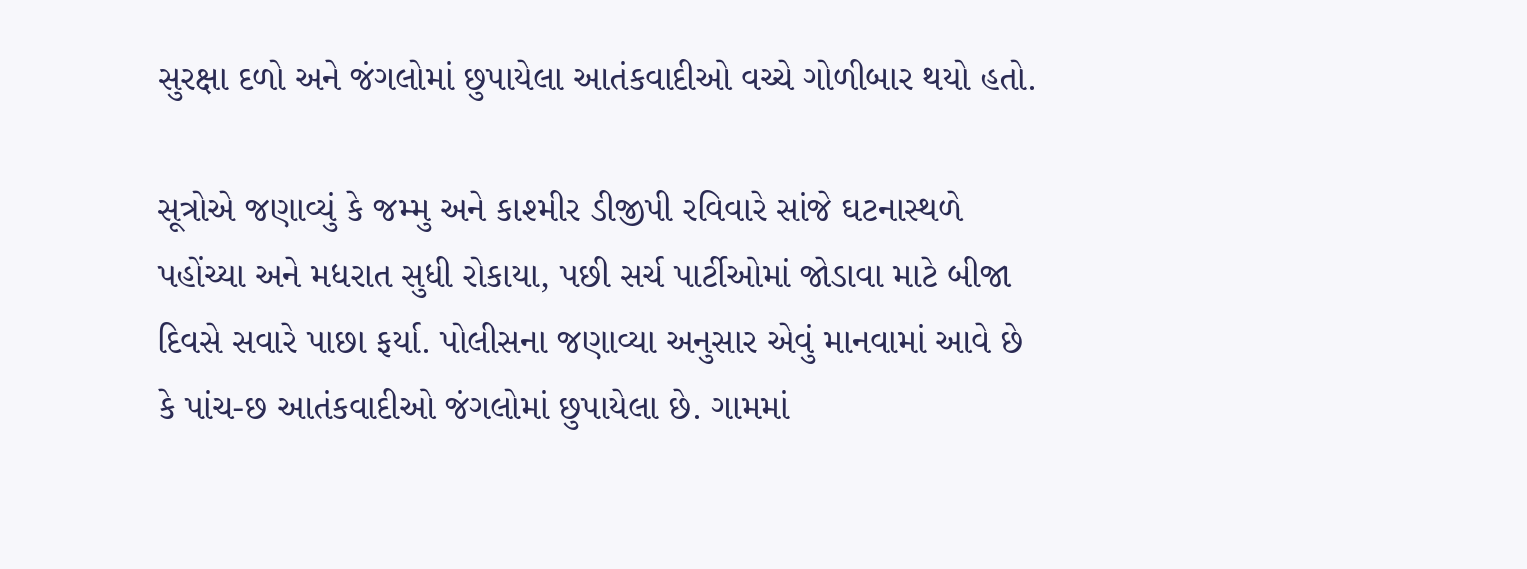સુરક્ષા દળો અને જંગલોમાં છુપાયેલા આતંકવાદીઓ વચ્ચે ગોળીબાર થયો હતો.

સૂત્રોએ જણાવ્યું કે જમ્મુ અને કાશ્મીર ડીજીપી રવિવારે સાંજે ઘટનાસ્થળે પહોંચ્યા અને મધરાત સુધી રોકાયા, પછી સર્ચ પાર્ટીઓમાં જોડાવા માટે બીજા દિવસે સવારે પાછા ફર્યા. પોલીસના જણાવ્યા અનુસાર એવું માનવામાં આવે છે કે પાંચ-છ આતંકવાદીઓ જંગલોમાં છુપાયેલા છે. ગામમાં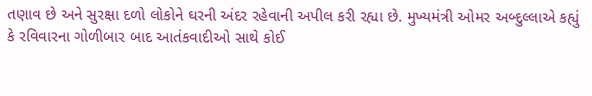તણાવ છે અને સુરક્ષા દળો લોકોને ઘરની અંદર રહેવાની અપીલ કરી રહ્યા છે. મુખ્યમંત્રી ઓમર અબ્દુલ્લાએ કહ્યું કે રવિવારના ગોળીબાર બાદ આતંકવાદીઓ સાથે કોઈ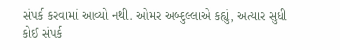સંપર્ક કરવામાં આવ્યો નથી. ઓમર અબ્દુલ્લાએ કહ્યું, અત્યાર સુધી કોઈ સંપર્ક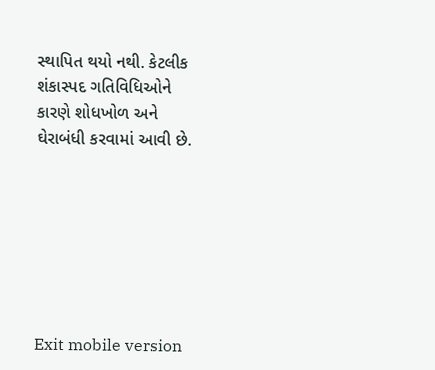સ્થાપિત થયો નથી. કેટલીક શંકાસ્પદ ગતિવિધિઓને કારણે શોધખોળ અને ઘેરાબંધી કરવામાં આવી છે.







Exit mobile version